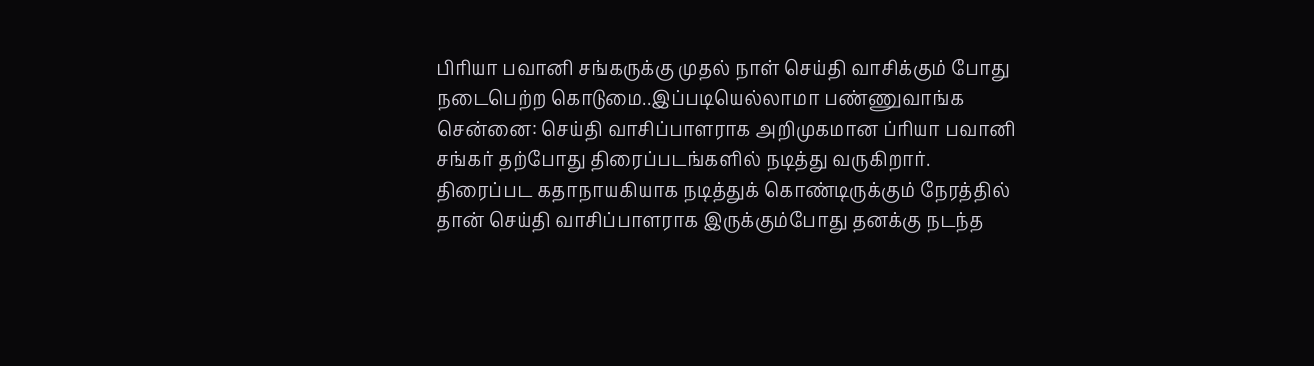பிரியா பவானி சங்கருக்கு முதல் நாள் செய்தி வாசிக்கும் போது நடைபெற்ற கொடுமை..இப்படியெல்லாமா பண்ணுவாங்க
சென்னை: செய்தி வாசிப்பாளராக அறிமுகமான ப்ரியா பவானி சங்கர் தற்போது திரைப்படங்களில் நடித்து வருகிறார்.
திரைப்பட கதாநாயகியாக நடித்துக் கொண்டிருக்கும் நேரத்தில் தான் செய்தி வாசிப்பாளராக இருக்கும்போது தனக்கு நடந்த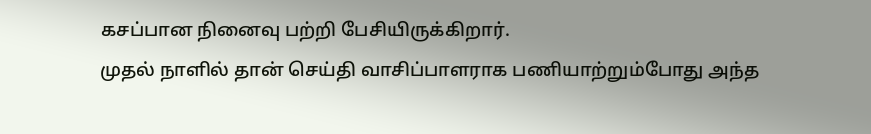கசப்பான நினைவு பற்றி பேசியிருக்கிறார்.
முதல் நாளில் தான் செய்தி வாசிப்பாளராக பணியாற்றும்போது அந்த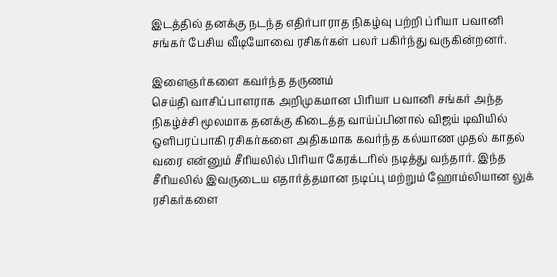இடத்தில் தனக்கு நடந்த எதிர்பாராத நிகழ்வு பற்றி ப்ரியா பவானி சங்கர் பேசிய வீடியோவை ரசிகர்கள் பலர் பகிர்ந்து வருகின்றனர்.

இளைஞர்களை கவர்ந்த தருணம்
செய்தி வாசிப்பாளராக அறிமுகமான பிரியா பவானி சங்கர் அந்த நிகழ்ச்சி மூலமாக தனக்கு கிடைத்த வாய்ப்பினால் விஜய் டிவியில் ஒளிபரப்பாகி ரசிகர்களை அதிகமாக கவர்ந்த கல்யாண முதல் காதல் வரை என்னும் சீரியலில் பிரியா கேரக்டரில் நடித்து வந்தார். இந்த சீரியலில் இவருடைய எதார்த்தமான நடிப்பு மற்றும் ஹோம்லியான லுக் ரசிகர்களை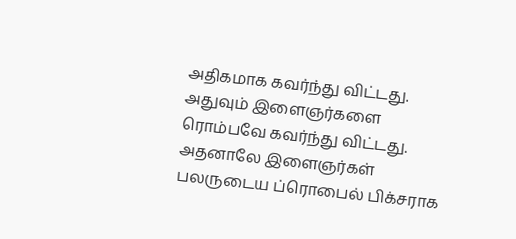அதிகமாக கவர்ந்து விட்டது. அதுவும் இளைஞர்களை ரொம்பவே கவர்ந்து விட்டது. அதனாலே இளைஞர்கள் பலருடைய ப்ரொபைல் பிக்சராக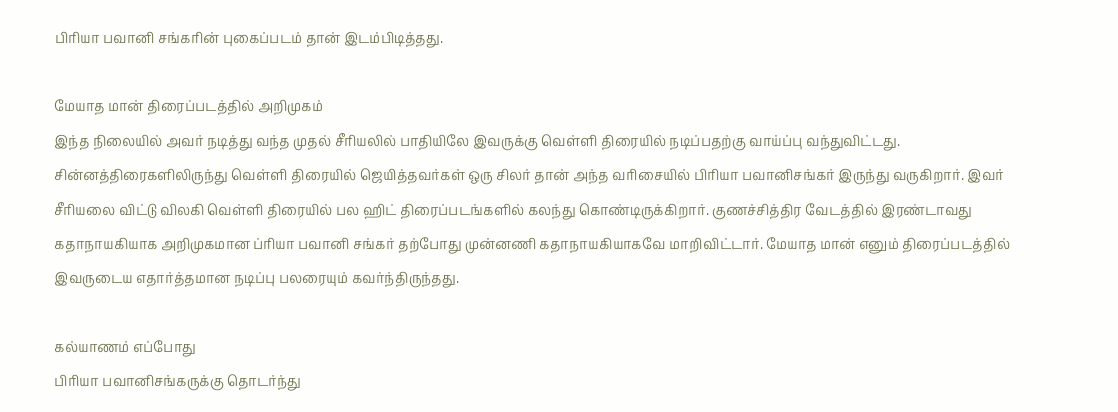பிரியா பவானி சங்கரின் புகைப்படம் தான் இடம்பிடித்தது.

மேயாத மான் திரைப்படத்தில் அறிமுகம்
இந்த நிலையில் அவர் நடித்து வந்த முதல் சீரியலில் பாதியிலே இவருக்கு வெள்ளி திரையில் நடிப்பதற்கு வாய்ப்பு வந்துவிட்டது. சின்னத்திரைகளிலிருந்து வெள்ளி திரையில் ஜெயித்தவர்கள் ஒரு சிலர் தான் அந்த வரிசையில் பிரியா பவானிசங்கர் இருந்து வருகிறார். இவர் சீரியலை விட்டு விலகி வெள்ளி திரையில் பல ஹிட் திரைப்படங்களில் கலந்து கொண்டிருக்கிறார். குணச்சித்திர வேடத்தில் இரண்டாவது கதாநாயகியாக அறிமுகமான ப்ரியா பவானி சங்கர் தற்போது முன்னணி கதாநாயகியாகவே மாறிவிட்டார். மேயாத மான் எனும் திரைப்படத்தில் இவருடைய எதார்த்தமான நடிப்பு பலரையும் கவர்ந்திருந்தது.

கல்யாணம் எப்போது
பிரியா பவானிசங்கருக்கு தொடர்ந்து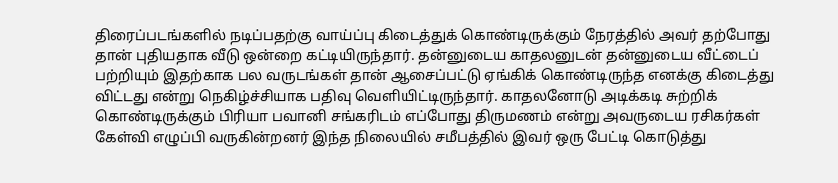திரைப்படங்களில் நடிப்பதற்கு வாய்ப்பு கிடைத்துக் கொண்டிருக்கும் நேரத்தில் அவர் தற்போது தான் புதியதாக வீடு ஒன்றை கட்டியிருந்தார். தன்னுடைய காதலனுடன் தன்னுடைய வீட்டைப் பற்றியும் இதற்காக பல வருடங்கள் தான் ஆசைப்பட்டு ஏங்கிக் கொண்டிருந்த எனக்கு கிடைத்து விட்டது என்று நெகிழ்ச்சியாக பதிவு வெளியிட்டிருந்தார். காதலனோடு அடிக்கடி சுற்றிக் கொண்டிருக்கும் பிரியா பவானி சங்கரிடம் எப்போது திருமணம் என்று அவருடைய ரசிகர்கள் கேள்வி எழுப்பி வருகின்றனர் இந்த நிலையில் சமீபத்தில் இவர் ஒரு பேட்டி கொடுத்து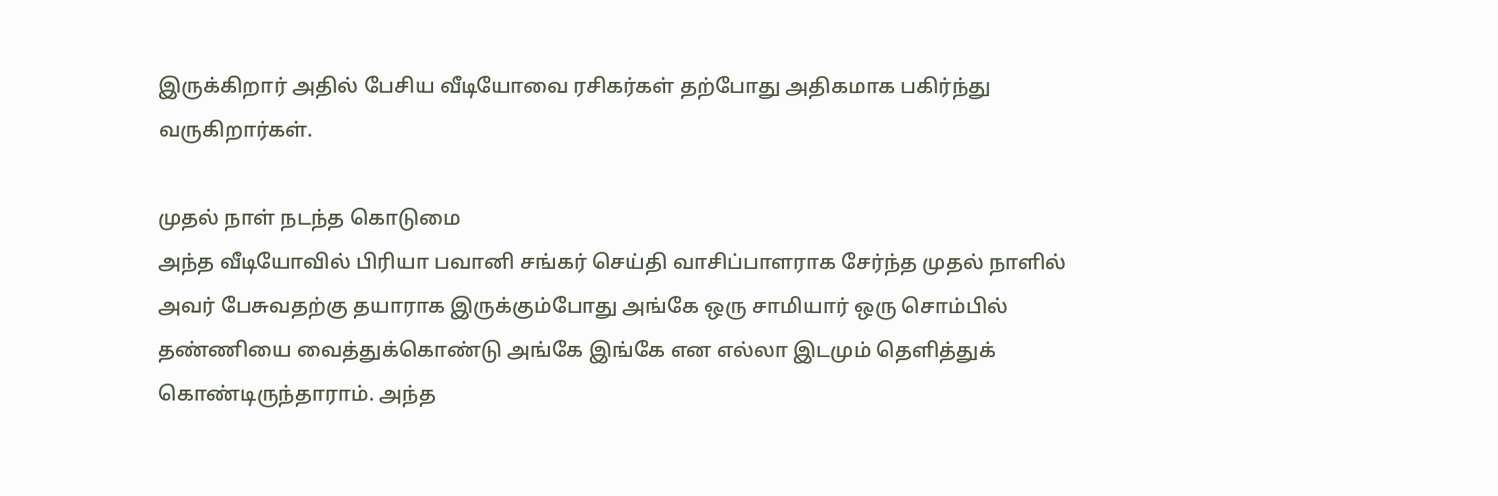இருக்கிறார் அதில் பேசிய வீடியோவை ரசிகர்கள் தற்போது அதிகமாக பகிர்ந்து வருகிறார்கள்.

முதல் நாள் நடந்த கொடுமை
அந்த வீடியோவில் பிரியா பவானி சங்கர் செய்தி வாசிப்பாளராக சேர்ந்த முதல் நாளில் அவர் பேசுவதற்கு தயாராக இருக்கும்போது அங்கே ஒரு சாமியார் ஒரு சொம்பில் தண்ணியை வைத்துக்கொண்டு அங்கே இங்கே என எல்லா இடமும் தெளித்துக் கொண்டிருந்தாராம். அந்த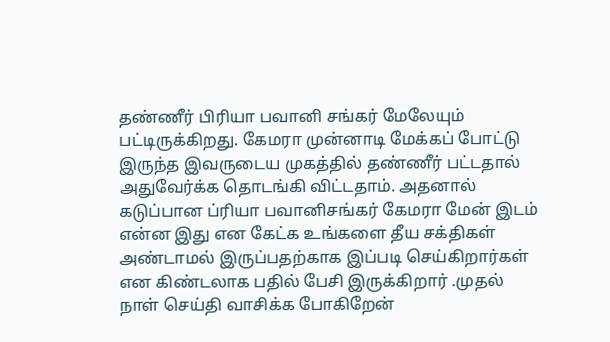தண்ணீர் பிரியா பவானி சங்கர் மேலேயும் பட்டிருக்கிறது. கேமரா முன்னாடி மேக்கப் போட்டு இருந்த இவருடைய முகத்தில் தண்ணீர் பட்டதால் அதுவேர்க்க தொடங்கி விட்டதாம். அதனால் கடுப்பான ப்ரியா பவானிசங்கர் கேமரா மேன் இடம் என்ன இது என கேட்க உங்களை தீய சக்திகள் அண்டாமல் இருப்பதற்காக இப்படி செய்கிறார்கள் என கிண்டலாக பதில் பேசி இருக்கிறார் .முதல் நாள் செய்தி வாசிக்க போகிறேன்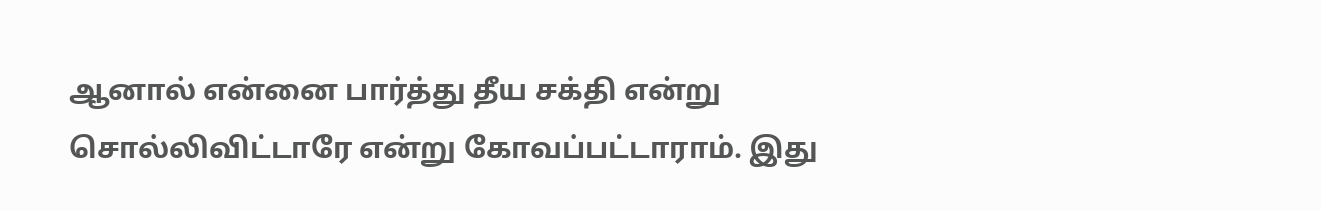ஆனால் என்னை பார்த்து தீய சக்தி என்று சொல்லிவிட்டாரே என்று கோவப்பட்டாராம். இது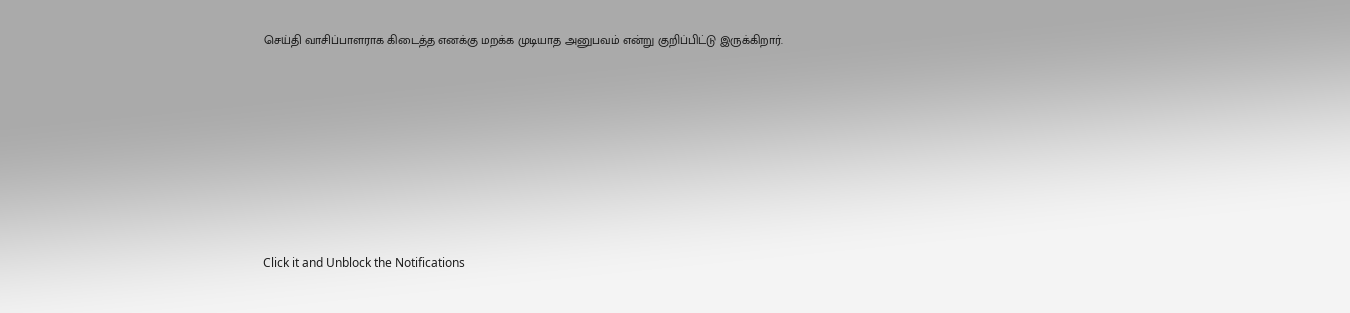செய்தி வாசிப்பாளராக கிடைத்த எனக்கு மறக்க முடியாத அனுபவம் என்று குறிப்பிட்டு இருக்கிறார்.












Click it and Unblock the Notifications